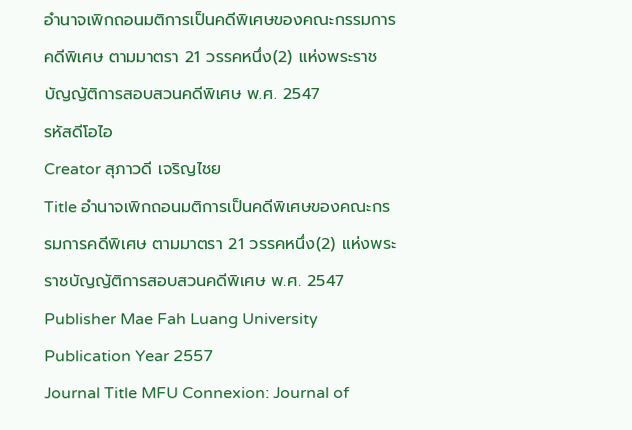อำนาจเพิกถอนมติการเป็นคดีพิเศษของคณะกรรมการคดีพิเศษ ตามมาตรา 21 วรรคหนึ่ง(2) แห่งพระราชบัญญัติการสอบสวนคดีพิเศษ พ.ศ. 2547
รหัสดีโอไอ
Creator สุภาวดี เจริญไชย
Title อำนาจเพิกถอนมติการเป็นคดีพิเศษของคณะกรรมการคดีพิเศษ ตามมาตรา 21 วรรคหนึ่ง(2) แห่งพระราชบัญญัติการสอบสวนคดีพิเศษ พ.ศ. 2547
Publisher Mae Fah Luang University
Publication Year 2557
Journal Title MFU Connexion: Journal of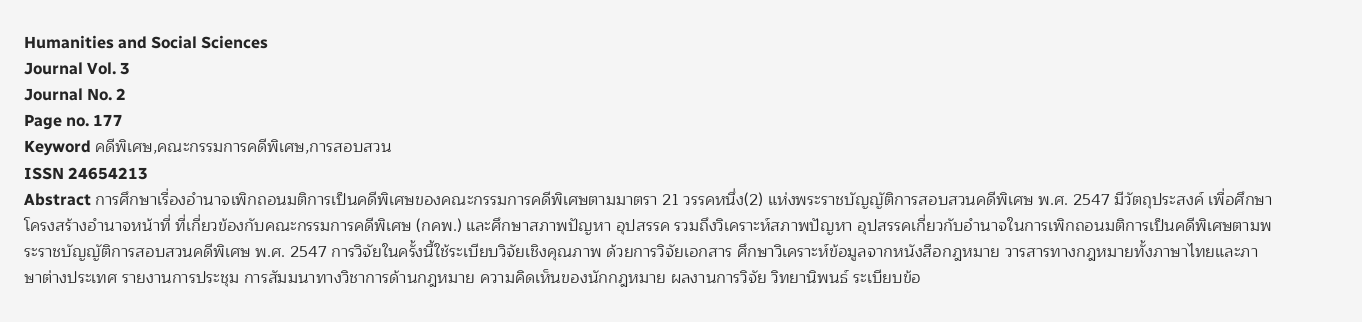Humanities and Social Sciences
Journal Vol. 3
Journal No. 2
Page no. 177
Keyword คดีพิเศษ,คณะกรรมการคดีพิเศษ,การสอบสวน
ISSN 24654213
Abstract การศึกษาเรื่องอำนาจเพิกถอนมติการเป็นคดีพิเศษของคณะกรรมการคดีพิเศษตามมาตรา 21 วรรคหนึ่ง(2) แห่งพระราชบัญญัติการสอบสวนคดีพิเศษ พ.ศ. 2547 มีวัตถุประสงค์ เพื่อศึกษาโครงสร้างอำนาจหน้าที่ ที่เกี่ยวข้องกับคณะกรรมการคดีพิเศษ (กคพ.) และศึกษาสภาพปัญหา อุปสรรค รวมถึงวิเคราะห์สภาพปัญหา อุปสรรคเกี่ยวกับอำนาจในการเพิกถอนมติการเป็นคดีพิเศษตามพระราชบัญญัติการสอบสวนคดีพิเศษ พ.ศ. 2547 การวิจัยในครั้งนี้ใช้ระเบียบวิจัยเชิงคุณภาพ ด้วยการวิจัยเอกสาร ศึกษาวิเคราะห์ข้อมูลจากหนังสือกฎหมาย วารสารทางกฎหมายทั้งภาษาไทยและภาษาต่างประเทศ รายงานการประชุม การสัมมนาทางวิชาการด้านกฎหมาย ความคิดเห็นของนักกฎหมาย ผลงานการวิจัย วิทยานิพนธ์ ระเบียบข้อ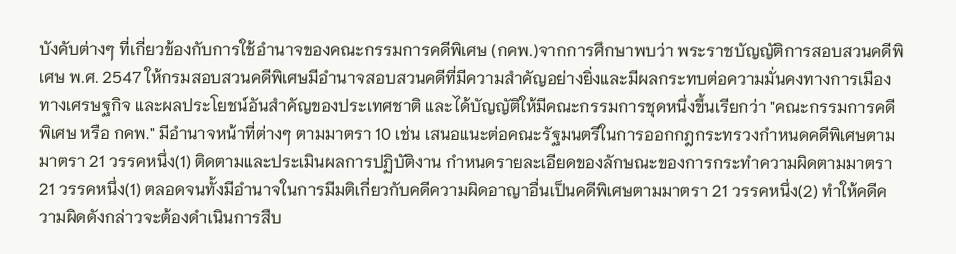บังคับต่างๆ ที่เกี่ยวข้องกับการใช้อำนาจของคณะกรรมการคดีพิเศษ (กคพ.)จากการศึกษาพบว่า พระราชบัญญัติการสอบสวนคดีพิเศษ พ.ศ. 2547 ให้กรมสอบสวนคดีพิเศษมีอำนาจสอบสวนคดีที่มีความสำคัญอย่างยิ่งและมีผลกระทบต่อความมั่นคงทางการเมือง ทางเศรษฐกิจ และผลประโยชน์อันสำคัญของประเทศชาติ และได้บัญญัติให้มีคณะกรรมการชุดหนึ่งขึ้นเรียกว่า "คณะกรรมการคดีพิเศษ หรือ กคพ." มีอำนาจหน้าที่ต่างๆ ตามมาตรา 10 เช่น เสนอแนะต่อคณะรัฐมนตรีในการออกกฎกระทรวงกำหนดคดีพิเศษตามมาตรา 21 วรรคหนึ่ง(1) ติดตามและประเมินผลการปฏิบัติงาน กำหนดรายละเอียดของลักษณะของการกระทำความผิดตามมาตรา 21 วรรคหนึ่ง(1) ตลอดจนทั้งมีอำนาจในการมีมติเกี่ยวกับคดีความผิดอาญาอื่นเป็นคดีพิเศษตามมาตรา 21 วรรคหนึ่ง(2) ทำให้คดีความผิดดังกล่าวจะต้องดำเนินการสืบ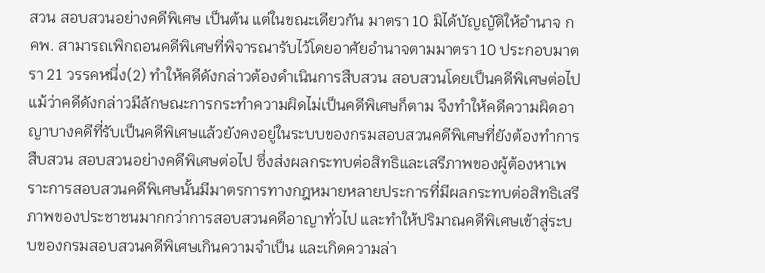สวน สอบสวนอย่างคดีพิเศษ เป็นต้น แต่ในขณะเดียวกัน มาตรา 10 มิได้บัญญัติให้อำนาจ กคพ. สามารถเพิกถอนคดีพิเศษที่พิจารณารับไว้โดยอาศัยอำนาจตามมาตรา 10 ประกอบมาตรา 21 วรรคหนึ่ง(2) ทำให้คดีดังกล่าวต้องดำเนินการสืบสวน สอบสวนโดยเป็นคดีพิเศษต่อไป แม้ว่าคดีดังกล่าวมีลักษณะการกระทำความผิดไม่เป็นคดีพิเศษก็ตาม จึงทำให้คดีความผิดอาญาบางคดีที่รับเป็นคดีพิเศษแล้วยังคงอยู่ในระบบของกรมสอบสวนคดีพิเศษที่ยังต้องทำการสืบสวน สอบสวนอย่างคดีพิเศษต่อไป ซึ่งส่งผลกระทบต่อสิทธิและเสรีภาพของผู้ต้องหาเพราะการสอบสวนคดีพิเศษนั้นมีมาตรการทางกฎหมายหลายประการที่มีผลกระทบต่อสิทธิเสรีภาพของประชาชนมากกว่าการสอบสวนคดีอาญาทั่วไป และทำให้ปริมาณคดีพิเศษเข้าสู่ระบบของกรมสอบสวนคดีพิเศษเกินความจำเป็น และเกิดความล่า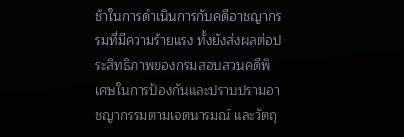ช้าในการดำเนินการกับคดีอาชญากรรมที่มีความร้ายแรง ทั้งยังส่งผลต่อประสิทธิภาพของกรมสอบสวนคดีพิเศษในการป้องกันและปราบปรามอาชญากรรมตามเจตนารมณ์ และวัตถุ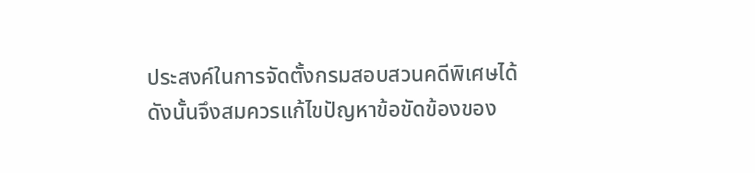ประสงค์ในการจัดตั้งกรมสอบสวนคดีพิเศษได้ดังนั้นจึงสมควรแก้ไขปัญหาข้อขัดข้องของ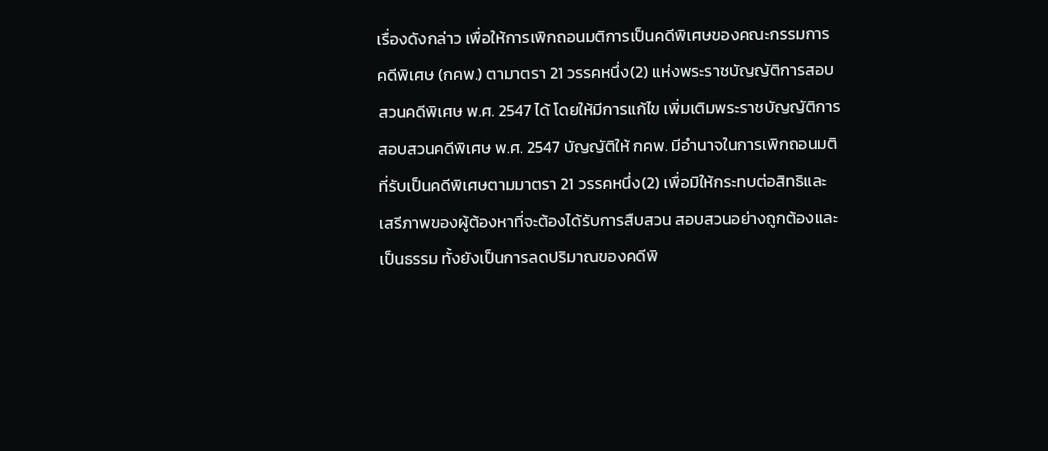เรื่องดังกล่าว เพื่อให้การเพิกถอนมติการเป็นคดีพิเศษของคณะกรรมการคดีพิเศษ (กคพ.) ตามาตรา 21 วรรคหนึ่ง(2) แห่งพระราชบัญญัติการสอบสวนคดีพิเศษ พ.ศ. 2547 ได้ โดยให้มีการแก้ไข เพิ่มเติมพระราชบัญญัติการสอบสวนคดีพิเศษ พ.ศ. 2547 บัญญัติให้ กคพ. มีอำนาจในการเพิกถอนมติที่รับเป็นคดีพิเศษตามมาตรา 21 วรรคหนึ่ง(2) เพื่อมิให้กระทบต่อสิทธิและเสรีภาพของผู้ต้องหาที่จะต้องได้รับการสืบสวน สอบสวนอย่างถูกต้องและเป็นธรรม ทั้งยังเป็นการลดปริมาณของคดีพิ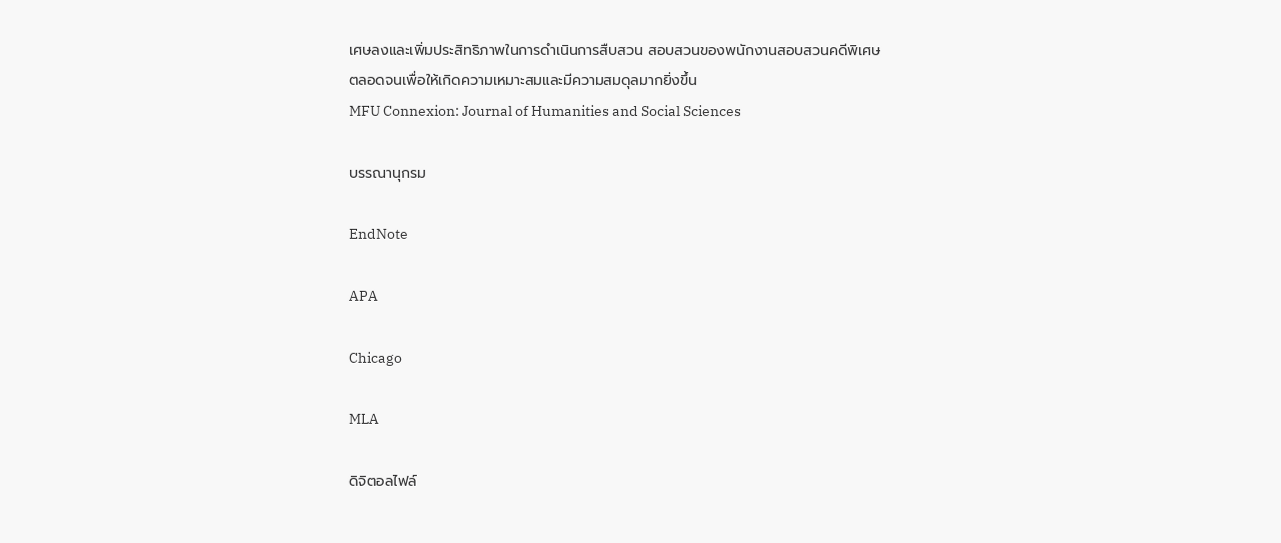เศษลงและเพิ่มประสิทธิภาพในการดำเนินการสืบสวน สอบสวนของพนักงานสอบสวนคดีพิเศษ ตลอดจนเพื่อให้เกิดความเหมาะสมและมีความสมดุลมากยิ่งขึ้น
MFU Connexion: Journal of Humanities and Social Sciences

บรรณานุกรม

EndNote

APA

Chicago

MLA

ดิจิตอลไฟล์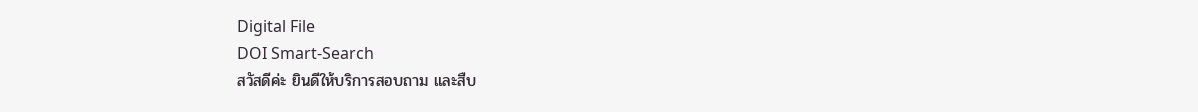Digital File
DOI Smart-Search
สวัสดีค่ะ ยินดีให้บริการสอบถาม และสืบ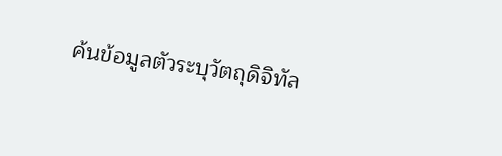ค้นข้อมูลตัวระบุวัตถุดิจิทัล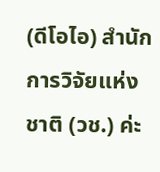(ดีโอไอ) สำนักการวิจัยแห่งชาติ (วช.) ค่ะ